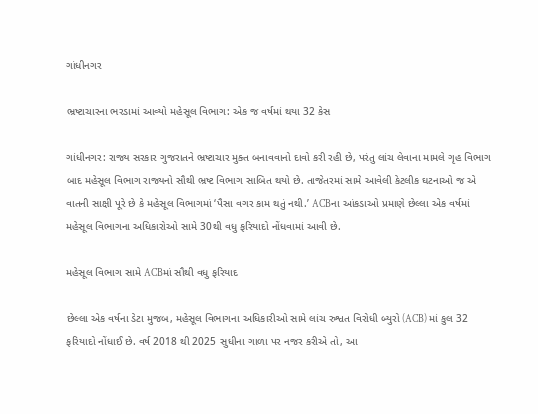ગાંધીનગર

ભ્રષ્ટાચારના ભરડામાં આવ્યો મહેસૂલ વિભાગ: એક જ વર્ષમાં થયા 32 કેસ

ગાંધીનગર: રાજ્ય સરકાર ગુજરાતને ભ્રષ્ટાચાર મુક્ત બનાવવાનો દાવો કરી રહી છે, પરંતુ લાંચ લેવાના મામલે ગૃહ વિભાગ બાદ મહેસૂલ વિભાગ રાજ્યનો સૌથી ભ્રષ્ટ વિભાગ સાબિત થયો છે. તાજેતરમાં સામે આવેલી કેટલીક ઘટનાઓ જ એ વાતની સાક્ષી પૂરે છે કે મહેસૂલ વિભાગમાં ‘પૈસા વગર કામ થતું નથી.’ ACBના આંકડાઓ પ્રમાણે છેલ્લા એક વર્ષમાં મહેસૂલ વિભાગના અધિકારોઓ સામે 30થી વધુ ફરિયાદો નોંધવામાં આવી છે.

મહેસૂલ વિભાગ સામે ACBમાં સૌથી વધુ ફરિયાદ

છેલ્લા એક વર્ષના ડેટા મુજબ, મહેસૂલ વિભાગના અધિકારીઓ સામે લાંચ રુશ્વત વિરોધી બ્યુરો (ACB) માં કુલ 32 ફરિયાદો નોંધાઈ છે. વર્ષ 2018 થી 2025 સુધીના ગાળા પર નજર કરીએ તો, આ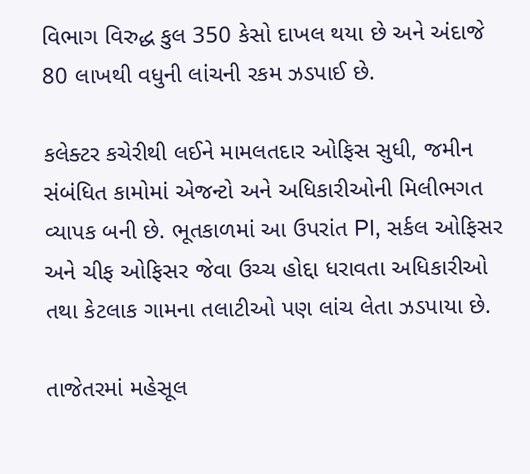વિભાગ વિરુદ્ધ કુલ 350 કેસો દાખલ થયા છે અને અંદાજે 80 લાખથી વધુની લાંચની રકમ ઝડપાઈ છે.

કલેક્ટર કચેરીથી લઈને મામલતદાર ઓફિસ સુધી, જમીન સંબંધિત કામોમાં એજન્ટો અને અધિકારીઓની મિલીભગત વ્યાપક બની છે. ભૂતકાળમાં આ ઉપરાંત PI, સર્કલ ઓફિસર અને ચીફ ઓફિસર જેવા ઉચ્ચ હોદ્દા ધરાવતા અધિકારીઓ તથા કેટલાક ગામના તલાટીઓ પણ લાંચ લેતા ઝડપાયા છે.

તાજેતરમાં મહેસૂલ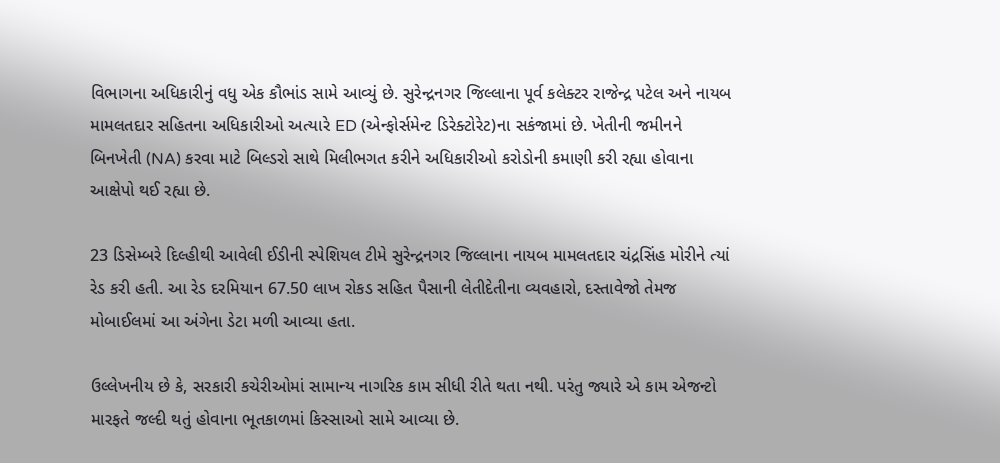વિભાગના અધિકારીનું વધુ એક કૌભાંડ સામે આવ્યું છે. સુરેન્દ્રનગર જિલ્લાના પૂર્વ કલેક્ટર રાજેન્દ્ર પટેલ અને નાયબ મામલતદાર સહિતના અધિકારીઓ અત્યારે ED (એન્ફોર્સમેન્ટ ડિરેક્ટોરેટ)ના સકંજામાં છે. ખેતીની જમીનને બિનખેતી (NA) કરવા માટે બિલ્ડરો સાથે મિલીભગત કરીને અધિકારીઓ કરોડોની કમાણી કરી રહ્યા હોવાના આક્ષેપો થઈ રહ્યા છે.

23 ડિસેમ્બરે દિલ્હીથી આવેલી ઈડીની સ્પેશિયલ ટીમે સુરેન્દ્રનગર જિલ્લાના નાયબ મામલતદાર ચંદ્રસિંહ મોરીને ત્યાં રેડ કરી હતી. આ રેડ દરમિયાન 67.50 લાખ રોકડ સહિત પૈસાની લેતીદેતીના વ્યવહારો, દસ્તાવેજો તેમજ મોબાઈલમાં આ અંગેના ડેટા મળી આવ્યા હતા.

ઉલ્લેખનીય છે કે, સરકારી કચેરીઓમાં સામાન્ય નાગરિક કામ સીધી રીતે થતા નથી. પરંતુ જ્યારે એ કામ એજન્ટો મારફતે જલ્દી થતું હોવાના ભૂતકાળમાં કિસ્સાઓ સામે આવ્યા છે.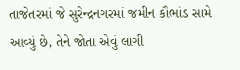તાજેતરમાં જે સુરેન્દ્રનગરમાં જમીન કૌભાંડ સામે આવ્યું છે, તેને જોતા એવું લાગી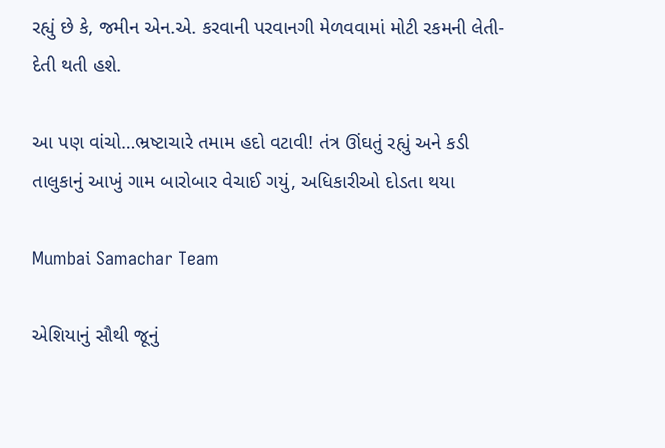રહ્યું છે કે, જમીન એન.એ. કરવાની પરવાનગી મેળવવામાં મોટી રકમની લેતી-દેતી થતી હશે.

આ પણ વાંચો…ભ્રષ્ટાચારે તમામ હદો વટાવી! તંત્ર ઊંઘતું રહ્યું અને કડી તાલુકાનું આખું ગામ બારોબાર વેચાઈ ગયું, અધિકારીઓ દોડતા થયા

Mumbai Samachar Team

એશિયાનું સૌથી જૂનું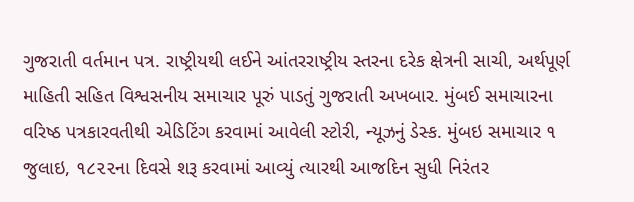ગુજરાતી વર્તમાન પત્ર. રાષ્ટ્રીયથી લઈને આંતરરાષ્ટ્રીય સ્તરના દરેક ક્ષેત્રની સાચી, અર્થપૂર્ણ માહિતી સહિત વિશ્વસનીય સમાચાર પૂરું પાડતું ગુજરાતી અખબાર. મુંબઈ સમાચારના વરિષ્ઠ પત્રકારવતીથી એડિટિંગ કરવામાં આવેલી સ્ટોરી, ન્યૂઝનું ડેસ્ક. મુંબઇ સમાચાર ૧ જુલાઇ, ૧૮૨૨ના દિવસે શરૂ કરવામાં આવ્યું ત્યારથી આજદિન સુધી નિરંતર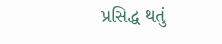પ્રસિદ્ધ થતું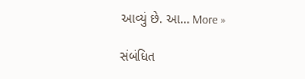આવ્યું છે. આ… More »

સંબંધિત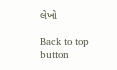લેખો

Back to top button